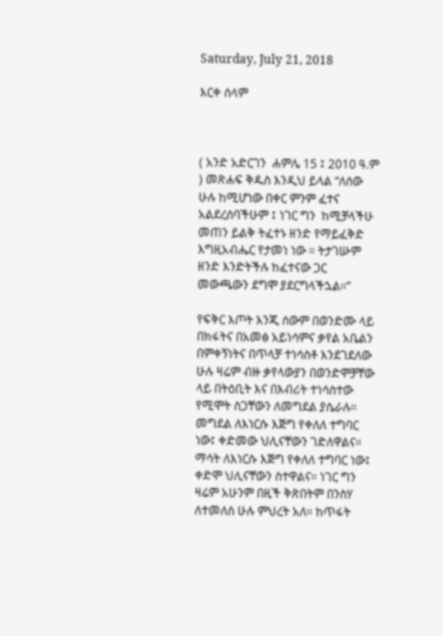Saturday, July 21, 2018

እርቀ ሰላም



( አንድ አድርገን  ሐምሌ 15 ፤ 2010 ዓ.ም ) መጽሐፍ ቅዱስ እንዲህ ይላል “ለሰው ሁሉ ከሚሆነው በቀር ምንም ፈተና አልደረሰባችሁም ፤ ነገር ግን  ከሚቻላችሁ መጠን ይልቅ ትፈተኑ ዘንድ የማይፈቅድ እግዚአብሔር የታመነ ነው ። ትታገሡም ዘንድ እንድትችሉ ከፈተናው ጋር መውጫውን ደግሞ ያደርግላችኋል።”

የፍቅር እጦት እንጂ ሰውም በወንድሙ ላይ በክፋትና በአመፅ አይነሳምና ቃየል አቤልን በምቀኝነትና በጥላቻ ተነሳስቶ እንደገደለው ሁሉ ዛሬም ብዙ ቃየላውያን በወንድሞቻቸው ላይ በትዕቢት እና በእብሪት ተነሳስተው የሚሞት ስጋቸውን ለመግደል ያሴራሉ። መግደል ለእነርሱ እጅግ የቀለለ ተግባር ነው፤ ቀድመው ህሊናቸውን ገድለዋልና። ማሳት ለእነርሱ እጅግ የቀለለ ተግባር ነው፤ ቀድሞ ህሊናቸውን ስተዋልና። ነገር ግን ዛሬም አሁንም በዚች ቅጽበትም በንስሃ ለተመለሰ ሁሉ ምህረት አለ። ከጥፋት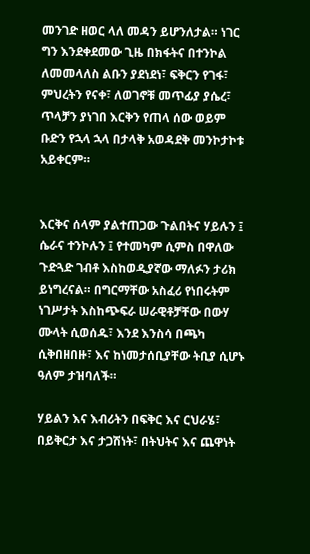መንገድ ዘወር ላለ መዳን ይሆንለታል። ነገር ግን እንደቀደመው ጊዜ በክፋትና በተንኮል ለመመላለስ ልቡን ያደነደነ፣ ፍቅርን የገፋ፣ ምህረትን የናቀ፣ ለወገኖቹ መጥፊያ ያሴረ፣ ጥላቻን ያነገበ እርቅን የጠላ ሰው ወይም ቡድን የኋላ ኋላ በታላቅ አወዳደቅ መንኮታኮቱ አይቀርም።


እርቅና ሰላም ያልተጠጋው ጉልበትና ሃይሉን ፤ ሴራና ተንኮሉን ፤ የተመካም ሲምስ በዋለው ጉድጓድ ገብቶ እስከወዲያኛው ማለፉን ታሪክ ይነግረናል። በግርማቸው አስፈሪ የነበሩትም ነገሥታት እስከጭፍራ ሠራዊቶቻቸው በውሃ ሙላት ሲወሰዱ፣ እንደ እንስሳ በጫካ ሲቅበዘበዙ፣ እና ከነመታሰቢያቸው ትቢያ ሲሆኑ ዓለም ታዝባለች።

ሃይልን እና እብሪትን በፍቅር እና ርህራሄ፣ በይቅርታ እና ታጋሽነት፣ በትህትና እና ጨዋነት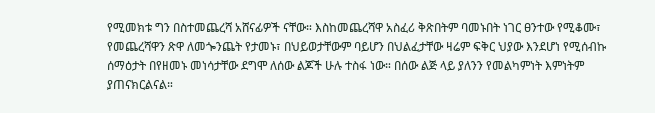የሚመክቱ ግን በስተመጨረሻ አሸናፊዎች ናቸው። እስከመጨረሻዋ አስፈሪ ቅጽበትም ባመኑበት ነገር ፀንተው የሚቆሙ፣ የመጨረሻዋን ጽዋ ለመጐንጨት የታመኑ፣ በህይወታቸውም ባይሆን በህልፈታቸው ዛሬም ፍቅር ህያው እንደሆነ የሚሰብኩ ሰማዕታት በየዘመኑ መነሳታቸው ደግሞ ለሰው ልጆች ሁሉ ተስፋ ነው። በሰው ልጅ ላይ ያለንን የመልካምነት እምነትም ያጠናክርልናል።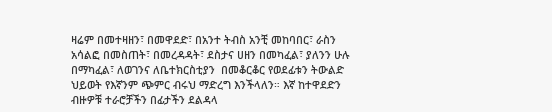ዛሬም በመተዛዘን፣ በመዋደድ፣ በአንተ ትብስ አንቺ መከባበር፣ ራስን አሳልፎ በመስጠት፣ በመረዳዳት፣ ደስታና ሀዘን በመካፈል፣ ያለንን ሁሉ በማካፈል፣ ለወገንና ለቤተክርስቲያን  በመቆርቆር የወደፊቱን ትውልድ ህይወት የእኛንም ጭምር ብሩህ ማድረግ እንችላለን። እኛ ከተዋደድን ብዙዎቹ ተራሮቻችን በፊታችን ደልዳላ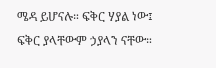ሜዳ ይሆናሉ። ፍቅር ሃያል ነው፤ ፍቅር ያላቸውም ኃያላን ናቸው።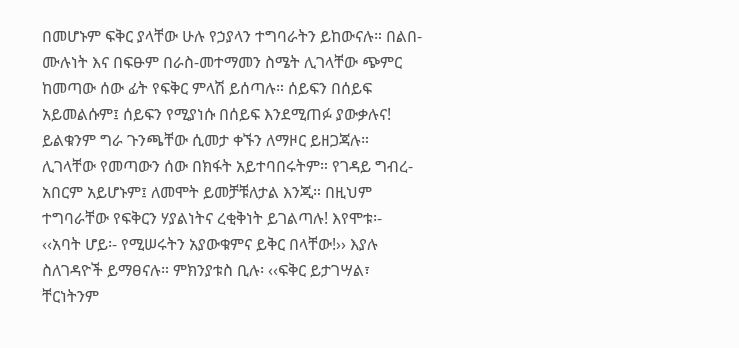በመሆኑም ፍቅር ያላቸው ሁሉ የኃያላን ተግባራትን ይከውናሉ። በልበ-ሙሉነት እና በፍፁም በራስ-መተማመን ስሜት ሊገላቸው ጭምር ከመጣው ሰው ፊት የፍቅር ምላሽ ይሰጣሉ። ሰይፍን በሰይፍ አይመልሱም፤ ሰይፍን የሚያነሱ በሰይፍ እንደሚጠፉ ያውቃሉና! ይልቁንም ግራ ጉንጫቸው ሲመታ ቀኙን ለማዞር ይዘጋጃሉ። ሊገላቸው የመጣውን ሰው በክፋት አይተባበሩትም። የገዳይ ግብረ-አበርም አይሆኑም፤ ለመሞት ይመቻቹለታል እንጂ። በዚህም ተግባራቸው የፍቅርን ሃያልነትና ረቂቅነት ይገልጣሉ! እየሞቱ፡- ‹‹አባት ሆይ፡- የሚሠሩትን አያውቁምና ይቅር በላቸው!›› እያሉ ስለገዳዮች ይማፀናሉ። ምክንያቱስ ቢሉ፡ ‹‹ፍቅር ይታገሣል፣ ቸርነትንም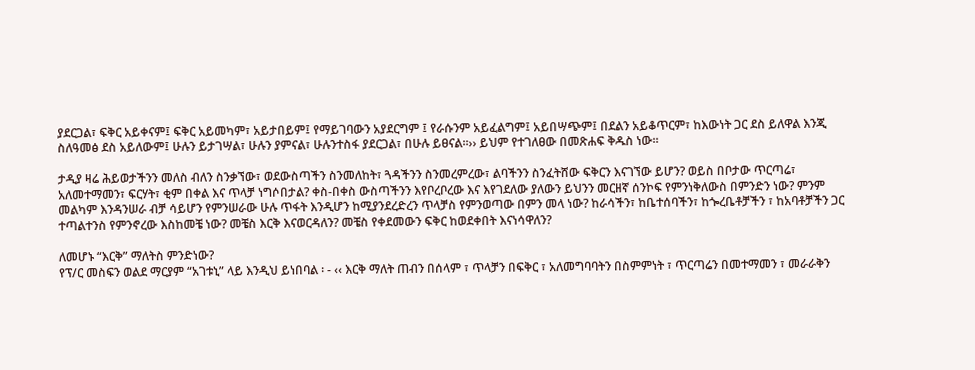ያደርጋል፣ ፍቅር አይቀናም፤ ፍቅር አይመካም፣ አይታበይም፤ የማይገባውን አያደርግም ፤ የራሱንም አይፈልግም፤ አይበሣጭም፤ በደልን አይቆጥርም፣ ከእውነት ጋር ደስ ይለዋል እንጂ ስለዓመፅ ደስ አይለውም፤ ሁሉን ይታገሣል፣ ሁሉን ያምናል፣ ሁሉንተስፋ ያደርጋል፣ በሁሉ ይፀናል።›› ይህም የተገለፀው በመጽሐፍ ቅዱስ ነው።

ታዲያ ዛሬ ሕይወታችንን መለስ ብለን ስንቃኘው፣ ወደውስጣችን ስንመለከት፣ ጓዳችንን ስንመረምረው፣ ልባችንን ስንፈትሸው ፍቅርን እናገኘው ይሆን? ወይስ በቦታው ጥርጣሬ፣ አለመተማመን፣ ፍርሃት፣ ቂም በቀል እና ጥላቻ ነግሶበታል? ቀስ-በቀስ ውስጣችንን እየቦረቦረው እና እየገደለው ያለውን ይህንን መርዘኛ ሰንኮፍ የምንነቅለውስ በምንድን ነው? ምንም መልካም እንዳንሠራ ብቻ ሳይሆን የምንሠራው ሁሉ ጥፋት እንዲሆን ከሚያንደረድረን ጥላቻስ የምንወጣው በምን መላ ነው? ከራሳችን፣ ከቤተሰባችን፣ ከጐረቤቶቻችን ፣ ከአባቶቻችን ጋር ተጣልተንስ የምንኖረው እስከመቼ ነው? መቼስ እርቅ እናወርዳለን? መቼስ የቀደመውን ፍቅር ከወደቀበት እናነሳዋለን?

ለመሆኑ “እርቅ” ማለትስ ምንድነው?
የፕ/ር መስፍን ወልደ ማርያም “አገቱኒ” ላይ እንዲህ ይነበባል ፡ - ‹‹ እርቅ ማለት ጠብን በሰላም ፣ ጥላቻን በፍቅር ፣ አለመግባባትን በስምምነት ፣ ጥርጣሬን በመተማመን ፣ መራራቅን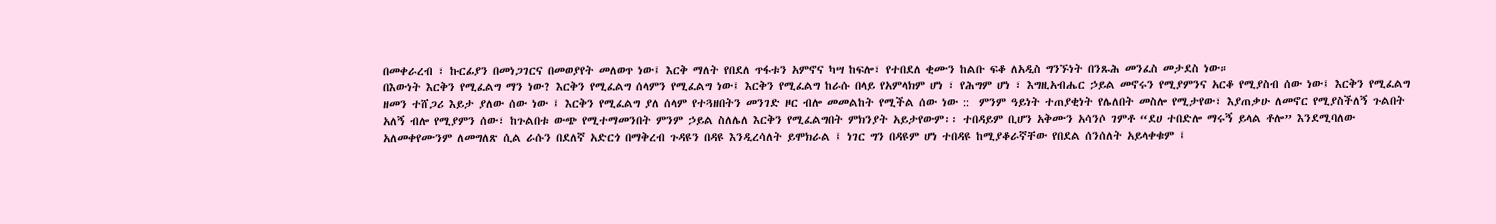በመቀራረብ ፣ ኩርፊያን በመነጋገርና በመወያየት መለወጥ ነው፤ እርቅ ማለት የበደለ ጥፋቱን አምኖና ካሣ ከፍሎ፣ የተበደለ ቂሙን ከልቡ ፍቆ ለአዲስ ግንኙነት በንጹሕ መንፈስ መታደስ ነው።
በእውነት እርቅን የሚፈልግ ማን ነው? እርቅን የሚፈልግ ሰላምን የሚፈልግ ነው፤ እርቅን የሚፈልግ ከራሱ በላይ የአምላክም ሆነ ፣ የሕግም ሆነ ፣ እግዚአብሔር ኃይል መኖሩን የሚያምንና አርቆ የሚያስብ ሰው ነው፤ እርቅን የሚፈልግ ዘመን ተሸጋሪ እይታ ያለው ሰው ነው ፤ እርቅን የሚፈልግ ያለ ሰላም የተጓዘበትን መንገድ ዞር ብሎ መመልከት የሚችል ሰው ነው ::  ምንም ዓይነት ተጠያቂነት የሌለበት መስሎ የሚታየው፣ እያጠቃሁ ለመኖር የሚያስችለኝ ጉልበት አለኝ ብሎ የሚያምን ሰው፣ ከጉልበቱ ውጭ የሚተማመንበት ምንም ኃይል ስለሌለ እርቅን የሚፈልግበት ምክንያት አይታየውም፡፡ ተበዳይም ቢሆን አቅሙን አሳንሶ ገምቶ “ደሀ ተበድሎ ማሩኝ ይላል ቶሎ” እንደሚባለው አለመቀየሙንም ለመግለጽ ሲል ራሱን በደለኛ አድርጎ በማቅረብ ጉዳዩን በዳዩ እንዲረሳለት ይሞክራል ፤ ነገር ግን በዳዩም ሆነ ተበዳዩ ከሚያቆራኛቸው የበደል ሰንሰለት አይላቀቁም ፤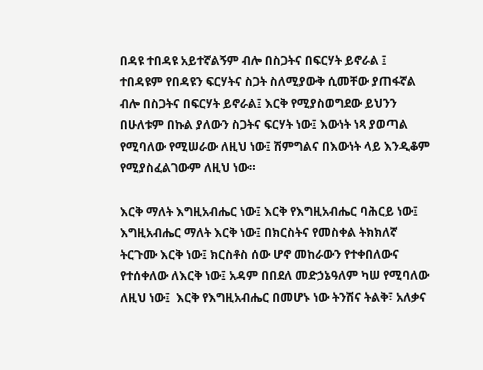በዳዩ ተበዳዩ አይተኛልኝም ብሎ በስጋትና በፍርሃት ይኖራል ፤ ተበዳዩም የበዳዩን ፍርሃትና ስጋት ስለሚያውቅ ሲመቸው ያጠፋኛል ብሎ በስጋትና በፍርሃት ይኖራል፤ እርቅ የሚያስወግደው ይህንን በሁለቱም በኩል ያለውን ስጋትና ፍርሃት ነው፤ እውነት ነጻ ያወጣል የሚባለው የሚሠራው ለዚህ ነው፤ ሽምግልና በእውነት ላይ እንዲቆም የሚያስፈልገውም ለዚህ ነው።

እርቅ ማለት እግዚአብሔር ነው፤ እርቅ የእግዚአብሔር ባሕርይ ነው፤ እግዚአብሔር ማለት እርቅ ነው፤ በክርስትና የመስቀል ትክክለኛ ትርጉሙ እርቅ ነው፤ ክርስቶስ ሰው ሆኖ መከራውን የተቀበለውና የተሰቀለው ለእርቅ ነው፤ አዳም በበደለ መድኃኔዓለም ካሠ የሚባለው ለዚህ ነው፤  እርቅ የእግዚአብሔር በመሆኑ ነው ትንሽና ትልቅ፣ አለቃና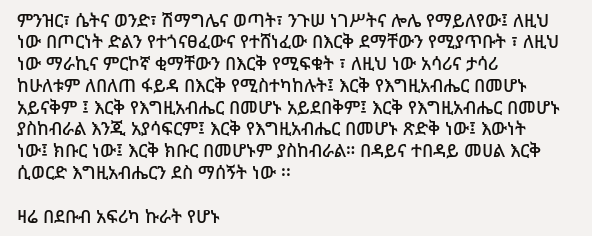ምንዝር፣ ሴትና ወንድ፣ ሽማግሌና ወጣት፣ ንጉሠ ነገሥትና ሎሌ የማይለየው፤ ለዚህ ነው በጦርነት ድልን የተጎናፀፈውና የተሸነፈው በእርቅ ደማቸውን የሚያጥቡት ፣ ለዚህ ነው ማራኪና ምርኮኛ ቂማቸውን በእርቅ የሚፍቁት ፣ ለዚህ ነው አሳሪና ታሳሪ ከሁለቱም ለበለጠ ፋይዳ በእርቅ የሚስተካከሉት፤ እርቅ የእግዚአብሔር በመሆኑ አይናቅም ፤ እርቅ የእግዚአብሔር በመሆኑ አይደበቅም፤ እርቅ የእግዚአብሔር በመሆኑ ያስከብራል እንጂ አያሳፍርም፤ እርቅ የእግዚአብሔር በመሆኑ ጽድቅ ነው፤ እውነት ነው፤ ክቡር ነው፤ እርቅ ክቡር በመሆኑም ያስከብራል። በዳይና ተበዳይ መሀል እርቅ ሲወርድ እግዚአብሔርን ደስ ማሰኝት ነው ፡፡

ዛሬ በደቡብ አፍሪካ ኩራት የሆኑ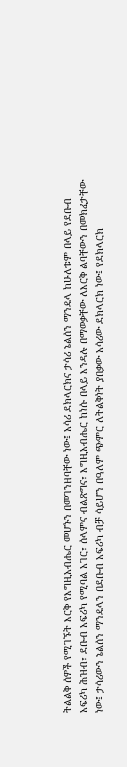ትልልቅ ሰዎች የሚገኙት እርቅ የእግዚአብሔር መሆኑን በመገንዘባቸው ነው፤ አሳሪ ደክላርክና ታሳሪ ኔልሰን ማንዴላ ከሁለቱም በላይ የደቡብ አፍሪካ ሕዝብ፣ ደቡብ አፍሪካ የሚባል አገር፣ ሰላምና ብልጽግና፣ እግዚአብሔር ከነሱ በላይ እንዳሉ በማወቃቸው ለእርቅ ልባቸውን በመክፈታቸው ነው፤ ታሳሪውን ኔልሰን ማንዴላን በደቡብ አፍሪካ ብቻ ሳይሆን በዓለም ጭምር ለትልቅነት ያበቃው አሳሪው ደክላርክ ነው፤ የደክላርክ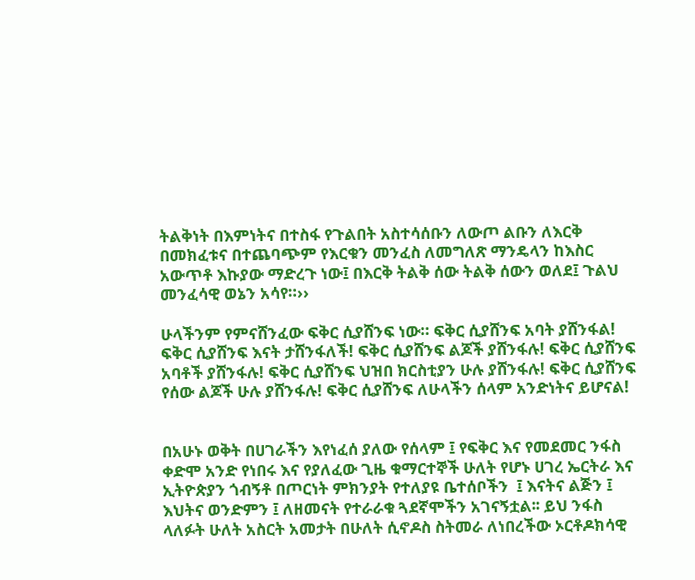ትልቅነት በእምነትና በተስፋ የጉልበት አስተሳሰቡን ለውጦ ልቡን ለእርቅ በመክፈቱና በተጨባጭም የእርቁን መንፈስ ለመግለጽ ማንዴላን ከእስር አውጥቶ እኩያው ማድረጉ ነው፤ በእርቅ ትልቅ ሰው ትልቅ ሰውን ወለደ፤ ጉልህ መንፈሳዊ ወኔን አሳየ።››

ሁላችንም የምናሸንፈው ፍቅር ሲያሸንፍ ነው። ፍቅር ሲያሸንፍ አባት ያሸንፋል! ፍቅር ሲያሸንፍ እናት ታሸንፋለች! ፍቅር ሲያሸንፍ ልጆች ያሸንፋሉ! ፍቅር ሲያሸንፍ አባቶች ያሸንፋሉ! ፍቅር ሲያሸንፍ ህዝበ ክርስቲያን ሁሉ ያሸንፋሉ! ፍቅር ሲያሸንፍ የሰው ልጆች ሁሉ ያሸንፋሉ! ፍቅር ሲያሸንፍ ለሁላችን ሰላም አንድነትና ይሆናል!


በአሁኑ ወቅት በሀገራችን እየነፈሰ ያለው የሰላም ፤ የፍቅር እና የመደመር ንፋስ ቀድሞ አንድ የነበሩ እና የያለፈው ጊዜ ቁማርተኞች ሁለት የሆኑ ሀገረ ኤርትራ እና ኢትዮጵያን ጎብኝቶ በጦርነት ምክንያት የተለያዩ ቤተሰቦችን  ፤ እናትና ልጅን ፤ እህትና ወንድምን ፤ ለዘመናት የተራራቁ ጓደኛሞችን አገናኝቷል፡፡ ይህ ንፋስ ላለፉት ሁለት አስርት አመታት በሁለት ሲኖዶስ ስትመራ ለነበረችው ኦርቶዶክሳዊ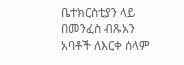ቤተክርስቲያን ላይ በመንፈስ ብጹአን አባቶች ለእርቀ ሰላም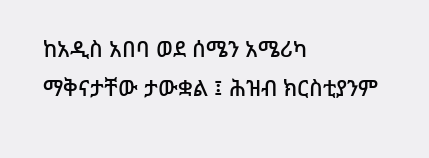ከአዲስ አበባ ወደ ሰሜን አሜሪካ ማቅናታቸው ታውቋል ፤ ሕዝብ ክርስቲያንም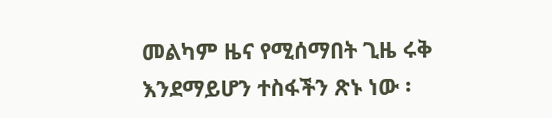መልካም ዜና የሚሰማበት ጊዜ ሩቅ እንደማይሆን ተስፋችን ጽኑ ነው ፡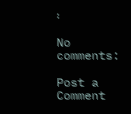፡

No comments:

Post a Comment